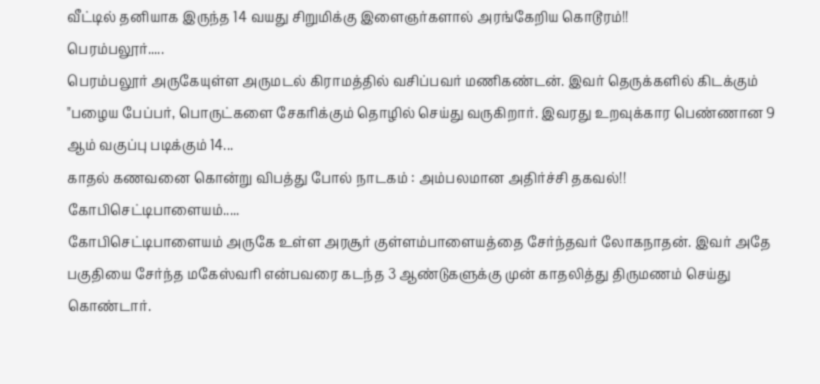வீட்டில் தனியாக இருந்த 14 வயது சிறுமிக்கு இளைஞர்களால் அரங்கேறிய கொடூரம்!!
பெரம்பலூர்.....
பெரம்பலூர் அருகேயுள்ள அருமடல் கிராமத்தில் வசிப்பவர் மணிகண்டன். இவர் தெருக்களில் கிடக்கும் "பழைய பேப்பர், பொருட்களை சேகரிக்கும் தொழில் செய்து வருகிறார். இவரது உறவுக்கார பெண்ணான 9 ஆம் வகுப்பு படிக்கும் 14...
காதல் கணவனை கொன்று விபத்து போல் நாடகம் : அம்பலமான அதிர்ச்சி தகவல்!!
கோபிசெட்டிபாளையம்.....
கோபிசெட்டிபாளையம் அருகே உள்ள அரசூர் குள்ளம்பாளையத்தை சேர்ந்தவர் லோகநாதன். இவர் அதே பகுதியை சேர்ந்த மகேஸ்வரி என்பவரை கடந்த 3 ஆண்டுகளுக்கு முன் காதலித்து திருமணம் செய்து கொண்டார்.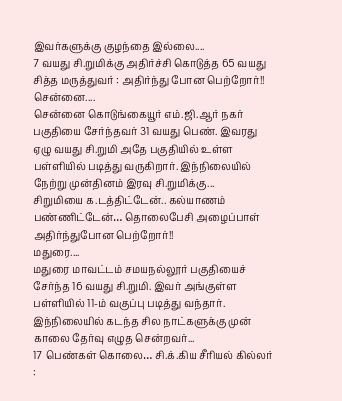இவர்களுக்கு குழந்தை இல்லை....
7 வயது சி.றுமிக்கு அதிர்ச்சி கொடுத்த 65 வயது சித்த மருத்துவர் : அதிர்ந்து போன பெற்றோர்!!
சென்னை....
சென்னை கொடுங்கையூர் எம்.ஜி.ஆர் நகர் பகுதியை சேர்ந்தவர் 31 வயது பெண். இவரது ஏழு வயது சி.றுமி அதே பகுதியில் உள்ள பள்ளியில் படித்து வருகிறார். இந்நிலையில் நேற்று முன்தினம் இரவு சி.றுமிக்கு...
சிறுமியை க.டத்திட்டேன்.. கல்யாணம் பண்ணிட்டேன்… தொலைபேசி அழைப்பாள் அதிர்ந்துபோன பெற்றோர்!!
மதுரை....
மதுரை மாவட்டம் சமயநல்லூர் பகுதியைச் சேர்ந்த 16 வயது சி.றுமி. இவர் அங்குள்ள பள்ளியில் 11-ம் வகுப்பு படித்து வந்தார். இந்நிலையில் கடந்த சில நாட்களுக்கு முன் காலை தேர்வு எழுத சென்றவர்...
17 பெண்கள் கொலை… சி.க்.கிய சீரியல் கில்லர் :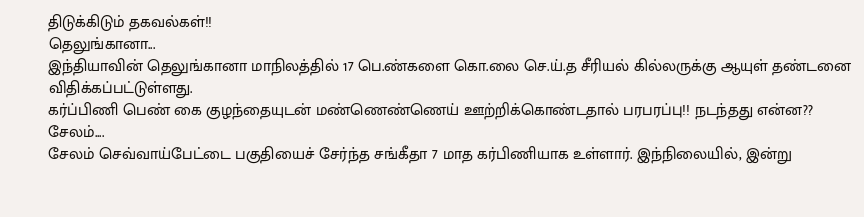திடுக்கிடும் தகவல்கள்!!
தெலுங்கானா...
இந்தியாவின் தெலுங்கானா மாநிலத்தில் 17 பெ.ண்களை கொ.லை செ.ய்.த சீரியல் கில்லருக்கு ஆயுள் தண்டனை விதிக்கப்பட்டுள்ளது.
கர்ப்பிணி பெண் கை குழந்தையுடன் மண்ணெண்ணெய் ஊற்றிக்கொண்டதால் பரபரப்பு!! நடந்தது என்ன??
சேலம்....
சேலம் செவ்வாய்பேட்டை பகுதியைச் சேர்ந்த சங்கீதா 7 மாத கர்பிணியாக உள்ளார். இந்நிலையில், இன்று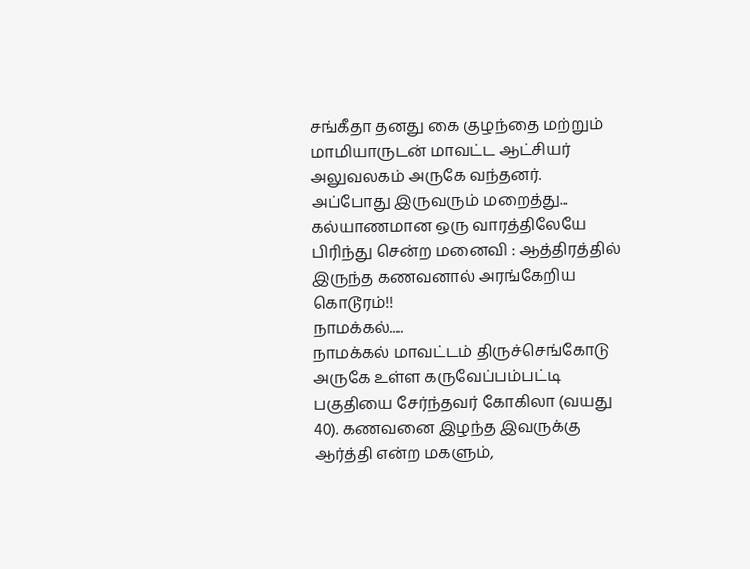சங்கீதா தனது கை குழந்தை மற்றும் மாமியாருடன் மாவட்ட ஆட்சியர் அலுவலகம் அருகே வந்தனர்.
அப்போது இருவரும் மறைத்து...
கல்யாணமான ஒரு வாரத்திலேயே பிரிந்து சென்ற மனைவி : ஆத்திரத்தில் இருந்த கணவனால் அரங்கேறிய கொடூரம்!!
நாமக்கல்.....
நாமக்கல் மாவட்டம் திருச்செங்கோடு அருகே உள்ள கருவேப்பம்பட்டி பகுதியை சேர்ந்தவர் கோகிலா (வயது 40). கணவனை இழந்த இவருக்கு ஆர்த்தி என்ற மகளும்,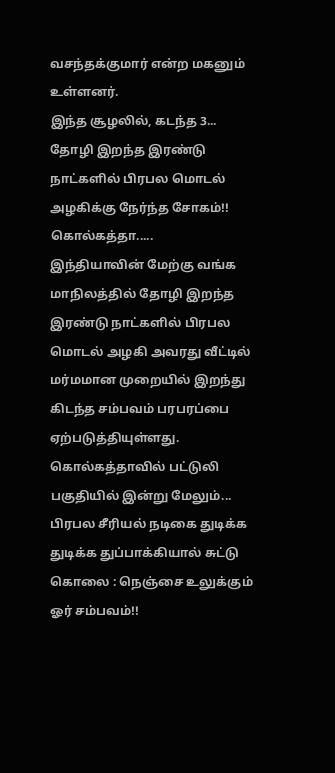வசந்தக்குமார் என்ற மகனும் உள்ளனர்.
இந்த சூழலில், கடந்த 3...
தோழி இறந்த இரண்டு நாட்களில் பிரபல மொடல் அழகிக்கு நேர்ந்த சோகம்!!
கொல்கத்தா.....
இந்தியாவின் மேற்கு வங்க மாநிலத்தில் தோழி இறந்த இரண்டு நாட்களில் பிரபல மொடல் அழகி அவரது வீட்டில் மர்மமான முறையில் இறந்து கிடந்த சம்பவம் பரபரப்பை ஏற்படுத்தியுள்ளது.
கொல்கத்தாவில் பட்டுலி பகுதியில் இன்று மேலும்...
பிரபல சீரியல் நடிகை துடிக்க துடிக்க துப்பாக்கியால் சுட்டு கொலை : நெஞ்சை உலுக்கும் ஓர் சம்பவம்!!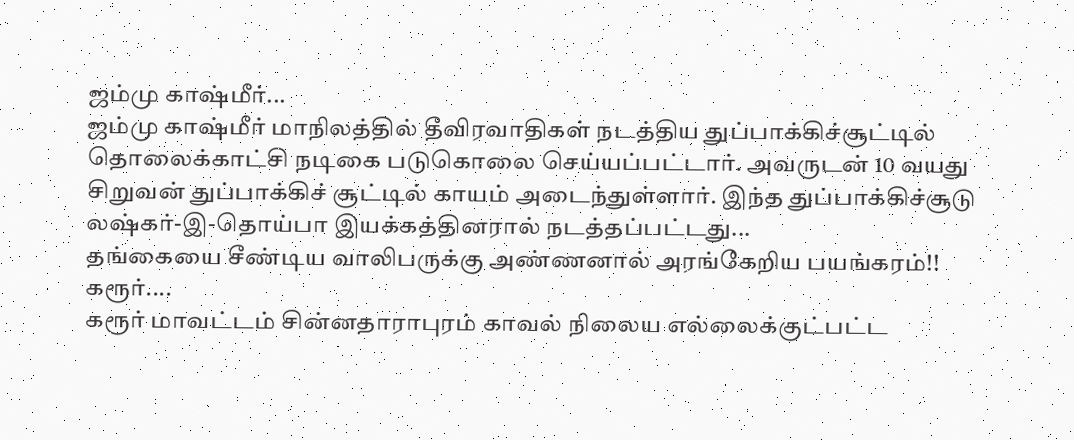ஜம்மு காஷ்மீர்...
ஜம்மு காஷ்மீர் மாநிலத்தில் தீவிரவாதிகள் நடத்திய துப்பாக்கிச்சூட்டில் தொலைக்காட்சி நடிகை படுகொலை செய்யப்பட்டார். அவருடன் 10 வயது சிறுவன் துப்பாக்கிச் சூட்டில் காயம் அடைந்துள்ளார். இந்த துப்பாக்கிச்சூடு லஷ்கர்-இ-தொய்பா இயக்கத்தினரால் நடத்தப்பட்டது...
தங்கையை சீண்டிய வாலிபருக்கு அண்ணனால் அரங்கேறிய பயங்கரம்!!
கரூர்....
கரூர் மாவட்டம் சின்னதாராபுரம் காவல் நிலைய எல்லைக்குட்பட்ட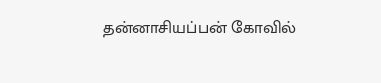தன்னாசியப்பன் கோவில்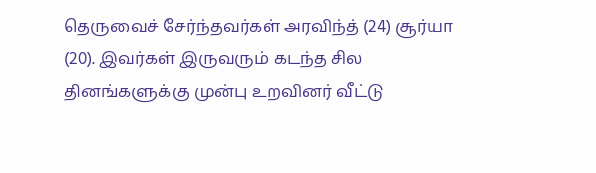தெருவைச் சேர்ந்தவர்கள் அரவிந்த் (24) சூர்யா (20). இவர்கள் இருவரும் கடந்த சில தினங்களுக்கு முன்பு உறவினர் வீட்டு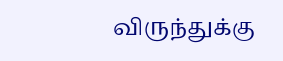விருந்துக்கு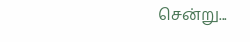சென்று...